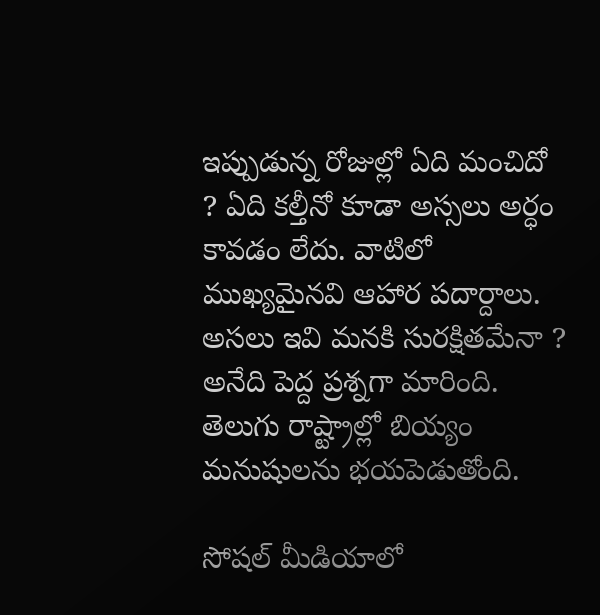ఇప్పుడున్న రోజుల్లో ఏది మంచిదో ? ఏది కల్తీనో కూడా అస్సలు అర్ధం కావడం లేదు. వాటిలో ముఖ్యమైనవి ఆహార పదార్దాలు. అసలు ఇవి మనకి సురక్షితమేనా ? అనేది పెద్ద ప్రశ్నగా మారింది. తెలుగు రాష్ట్రాల్లో బియ్యం మనుషులను భయపెడుతోంది.

సోషల్ మీడియాలో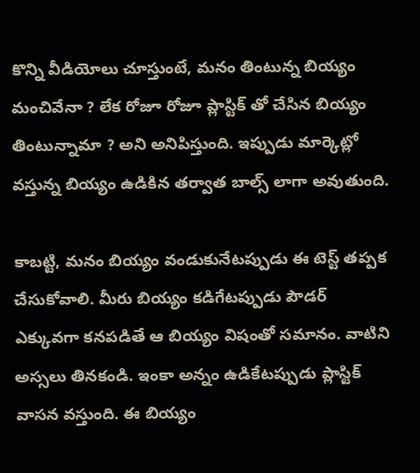కొన్ని వీడియోలు చూస్తుంటే, మనం తింటున్న బియ్యం మంచివేనా ? లేక రోజూ రోజూ ప్లాస్టిక్ తో చేసిన బియ్యం తింటున్నామా ? అని అనిపిస్తుంది. ఇప్పుడు మార్కెట్లో వస్తున్న బియ్యం ఉడికిన తర్వాత బాల్స్ లాగా అవుతుంది.

కాబట్టి, మనం బియ్యం వండుకునేటప్పుడు ఈ టెస్ట్ తప్పక చేసుకోవాలి. మీరు బియ్యం కడిగేటప్పుడు పౌడర్ ఎక్కువగా కనపడితే ఆ బియ్యం విషంతో సమానం. వాటిని అస్సలు తినకండి. ఇంకా అన్నం ఉడికేటప్పుడు ప్లాస్టిక్ వాసన వస్తుంది. ఈ బియ్యం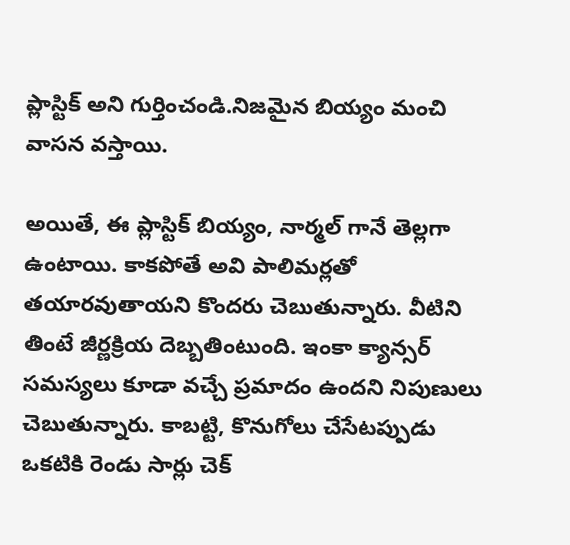ప్లాస్టిక్ అని గుర్తించండి.నిజమైన బియ్యం మంచి వాసన వస్తాయి.

అయితే, ఈ ప్లాస్టిక్ బియ్యం, నార్మల్ గానే తెల్లగా ఉంటాయి. కాకపోతే అవి పాలిమర్లతో తయారవుతాయని కొందరు చెబుతున్నారు. వీటిని తింటే జీర్ణక్రియ దెబ్బతింటుంది. ఇంకా క్యాన్సర్ సమస్యలు కూడా వచ్చే ప్రమాదం ఉందని నిపుణులు చెబుతున్నారు. కాబట్టి, కొనుగోలు చేసేటప్పుడు ఒకటికి రెండు సార్లు చెక్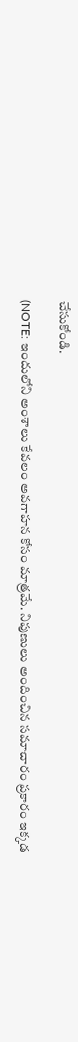చేసుకోండి.

(NOTE: ఇందులోని అంశాలు కేవలం అవగాహన కోసం మాత్రమే. నిపుణులు అందించిన సమాచారం ప్రకారం ఇక్కడ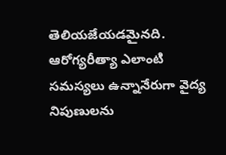తెలియజేయడమైనది. ఆరోగ్యరీత్యా ఎలాంటి సమస్యలు ఉన్నానేరుగా వైద్య నిపుణులను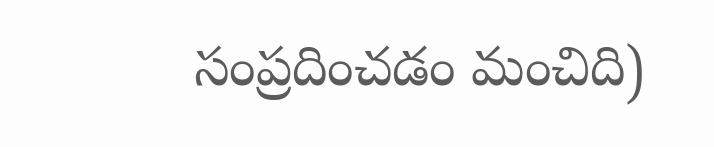సంప్రదించడం మంచిది)